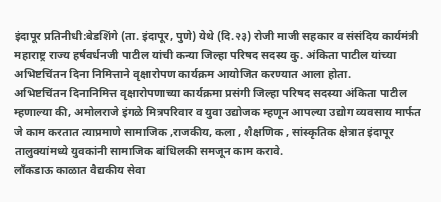इंदापूर प्रतिनीधी:बेडशिंगे (ता. इंदापूर, पुणे) येथे (दि.२३) रोजी माजी सहकार व संसंदिय कार्यमंत्री महाराष्ट्र राज्य हर्षवर्धनजी पाटील यांची कन्या जिल्हा परिषद सदस्य कु. अंकिता पाटील यांच्या अभिष्टचिंतन दिना निमित्ताने वृक्षारोपण कार्यक्रम आयोजित करण्यात आला होता.
अभिष्टचिंतन दिनानिमित्त वृक्षारोपणाच्या कार्यक्रमा प्रसंगी जिल्हा परिषद सदस्या अंकिता पाटील म्हणाल्या की, अमोलराजे इंगळे मित्रपरिवार व युवा उद्योजक म्हणून आपल्या उद्योग व्यवसाय मार्फत जे काम करतात त्याप्रमाणे सामाजिक ,राजकीय, कला , शैक्षणिक , सांस्कृतिक क्षेत्रात इंदापूर तालुक्यांमध्ये युवकांनी सामाजिक बांधिलकी समजून काम करावे.
लाँकडाऊ काळात वैद्यकीय सेवा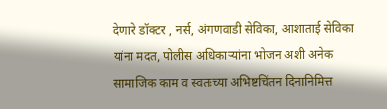देणारे डॉक्टर , नर्स, अंगणवाडी सेविका, आशाताई सेविका यांना मदत, पोलीस अधिकाऱ्यांना भोजन अशी अनेक सामाजिक काम व स्वतःच्या अभिष्टचिंतन दिनानिमित्त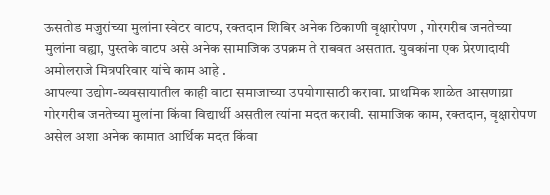ऊसतोड मजुरांच्या मुलांना स्वेटर वाटप, रक्तदान शिबिर अनेक ठिकाणी वृक्षारोपण , गोरगरीब जनतेच्या मुलांना वह्या, पुस्तके वाटप असे अनेक सामाजिक उपक्रम ते राबवत असतात. युवकांना एक प्रेरणादायी अमोलराजे मित्रपरिवार यांचे काम आहे .
आपल्या उद्योग-व्यवसायातील काही वाटा समाजाच्या उपयोगासाठी करावा. प्राथमिक शाळेत आसणाय्रा गोरगरीब जनतेच्या मुलांना किंवा विद्यार्थी असतील त्यांना मदत करावी. सामाजिक काम, रक्तदान, वृक्षारोपण असेल अशा अनेक कामात आर्थिक मदत किंवा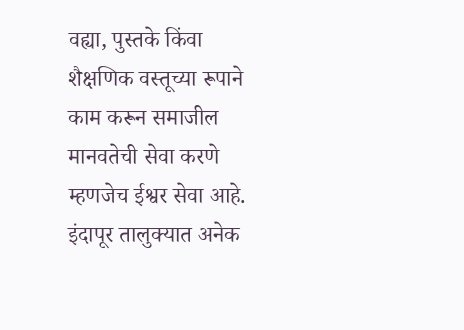वह्या, पुस्तके किंवा शैक्षणिक वस्तूच्या रूपाने काम करून समाजील मानवतेची सेवा करणे म्हणजेच ईश्वर सेवा आहे.
इंदापूर तालुक्यात अनेक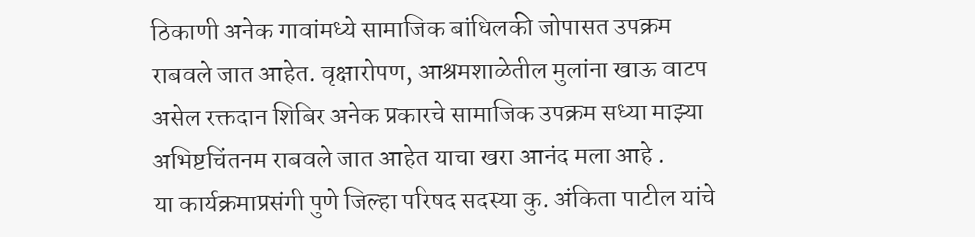ठिकाणी अनेक गावांमध्ये सामाजिक बांधिलकी जोपासत उपक्रम राबवले जात आहेत. वृक्षारोपण, आश्रमशाळेतील मुलांना खाऊ वाटप असेल रक्तदान शिबिर अनेक प्रकारचे सामाजिक उपक्रम सध्या माझ्या अभिष्टचिंतनम राबवले जात आहेत याचा खरा आनंद मला आहे .
या कार्यक्रमाप्रसंगी पुणे जिल्हा परिषद सदस्या कु. अंकिता पाटील यांचे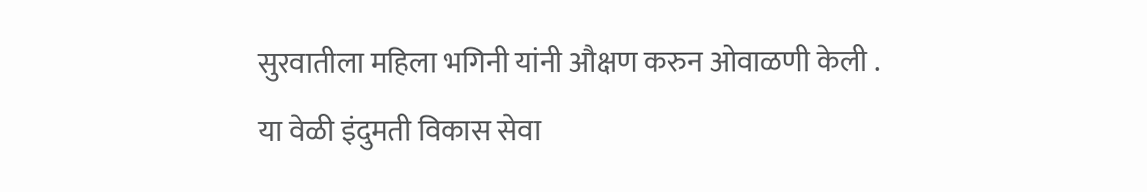सुरवातीला महिला भगिनी यांनी औक्षण करुन ओवाळणी केली .
या वेळी इंदुमती विकास सेवा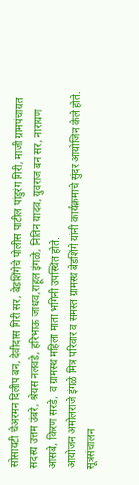सोसायटी चेअरमन दिलीप बन, देवीदास गिरी सर, बेडशिंगेचे पोलीस पाटील पांडुरंग गिरी, माजी ग्रामपंचायत सदस्य उत्तम उंबरे, श्रेयस नलवडे, हरिभाऊ जाधव,राहूल इंगळे, नितिन यादव, युवराज बन सर, नारायण आसबे, किरण सरडे, व ग्रामस्थ महिला माता भगिनी उपस्थित होते.
आयोजन अमोलराजे इंगळे मित्र परिवार व समस्त ग्रामस्थ बेडशिंगे यांनी कार्यक्रमाचे सुंदर आयोजिन केले होते. सूत्रसंचालन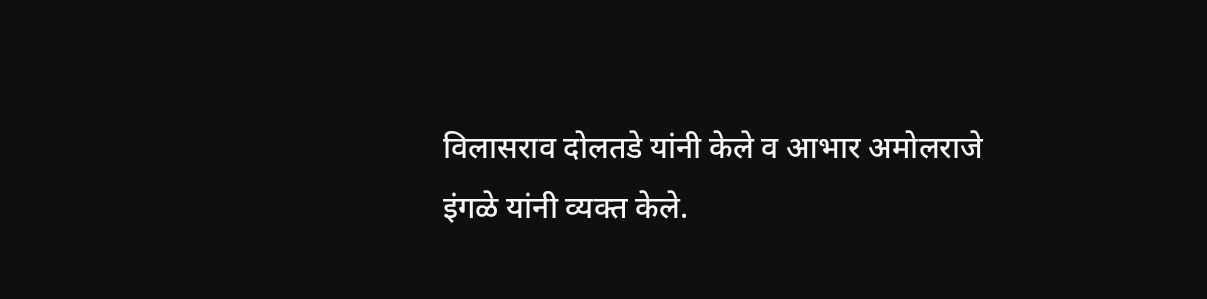विलासराव दोलतडे यांनी केले व आभार अमोलराजे इंगळे यांनी व्यक्त केले.